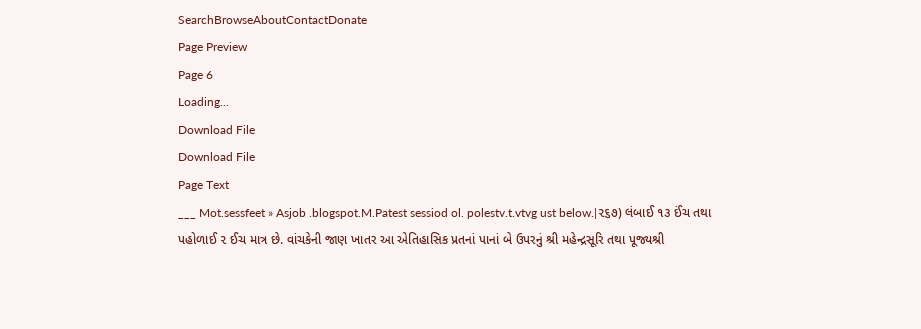SearchBrowseAboutContactDonate
Page Preview
Page 6
Loading...
Download File
Download File
Page Text
___ Mot.sessfeet » Asjob .blogspot.M.Patest sessiod ol. polestv.t.vtvg ust below.|૨૬૭) લંબાઈ ૧૩ ઈંચ તથા પહોળાઈ ૨ ઈચ માત્ર છે. વાંચકેની જાણ ખાતર આ એતિહાસિક પ્રતનાં પાનાં બે ઉપરનું શ્રી મહેન્દ્રસૂરિ તથા પૂજ્યશ્રી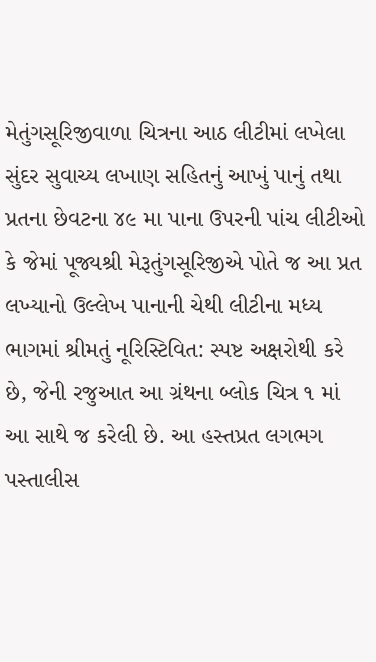મેતુંગસૂરિજીવાળા ચિત્રના આઠ લીટીમાં લખેલા સુંદર સુવાચ્ય લખાણ સહિતનું આખું પાનું તથા પ્રતના છેવટના ૪૯ મા પાના ઉપરની પાંચ લીટીઓ કે જેમાં પૂજ્યશ્રી મેરૂતુંગસૂરિજીએ પોતે જ આ પ્રત લખ્યાનો ઉલ્લેખ પાનાની ચેથી લીટીના મધ્ય ભાગમાં શ્રીમતું નૂરિસ્ટિવિત: સ્પષ્ટ અક્ષરોથી કરે છે, જેની રજુઆત આ ગ્રંથના બ્લોક ચિત્ર ૧ માં આ સાથે જ કરેલી છે. આ હસ્તપ્રત લગભગ પસ્તાલીસ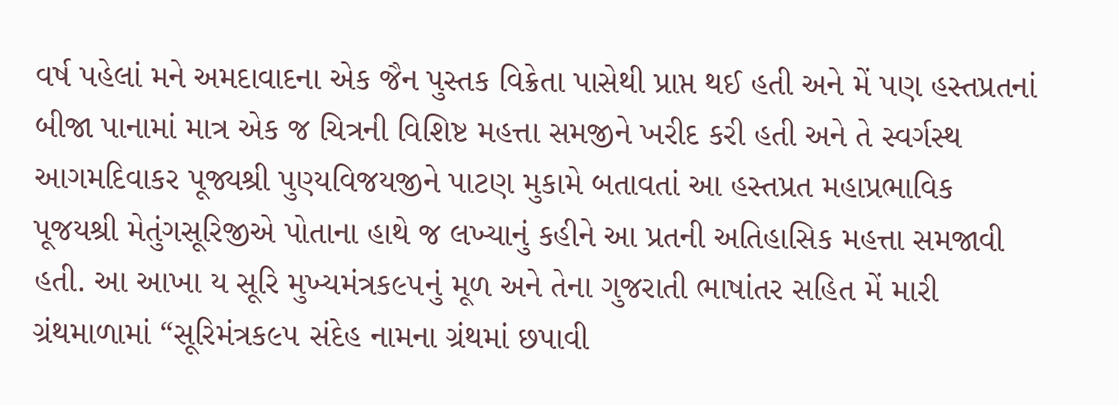વર્ષ પહેલાં મને અમદાવાદના એક જૈન પુસ્તક વિક્રેતા પાસેથી પ્રાપ્ત થઈ હતી અને મેં પણ હસ્તપ્રતનાં બીજા પાનામાં માત્ર એક જ ચિત્રની વિશિષ્ટ મહત્તા સમજીને ખરીદ કરી હતી અને તે સ્વર્ગસ્થ આગમદિવાકર પૂજ્યશ્રી પુણ્યવિજયજીને પાટણ મુકામે બતાવતાં આ હસ્તપ્રત મહાપ્રભાવિક પૂજયશ્રી મેતુંગસૂરિજીએ પોતાના હાથે જ લખ્યાનું કહીને આ પ્રતની અતિહાસિક મહત્તા સમજાવી હતી. આ આખા ય સૂરિ મુખ્યમંત્રક૯૫નું મૂળ અને તેના ગુજરાતી ભાષાંતર સહિત મેં મારી ગ્રંથમાળામાં “સૂરિમંત્રક૯૫ સંદેહ નામના ગ્રંથમાં છપાવી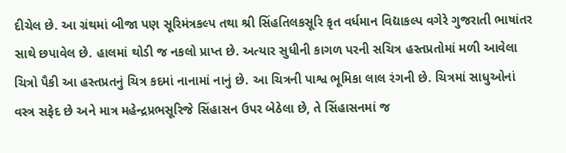દીચેલ છે. આ ગ્રંથમાં બીજા પણ સૂરિમંત્રકલ્પ તથા શ્રી સિંહતિલકસૂરિ કૃત વર્ધમાન વિદ્યાકલ્પ વગેરે ગુજરાતી ભાષાંતર સાથે છપાવેલ છે. હાલમાં થોડી જ નકલો પ્રાપ્ત છે. અત્યાર સુધીની કાગળ પરની સચિત્ર હસ્તપ્રતોમાં મળી આવેલા ચિત્રો પૈકી આ હસ્તપ્રતનું ચિત્ર કદમાં નાનામાં નાનું છે. આ ચિત્રની પાશ્વ ભૂમિકા લાલ રંગની છે. ચિત્રમાં સાધુઓનાં વસ્ત્ર સફેદ છે અને માત્ર મહેન્દ્રપ્રભસૂરિજે સિંહાસન ઉપર બેઠેલા છે, તે સિંહાસનમાં જ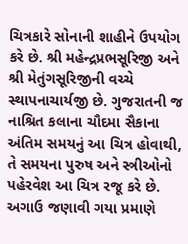ચિત્રકારે સોનાની શાહીને ઉપયોગ કરે છે. શ્રી મહેન્દ્રપ્રભસૂરિજી અને શ્રી મેતુંગસૂરિજીની વચ્ચે સ્થાપનાચાર્યજી છે. ગુજરાતની જ નાશ્રિત કલાના ચૌદમા સૈકાના અંતિમ સમયનું આ ચિત્ર હોવાથી, તે સમયના પુરુષ અને સ્ત્રીઓનો પહેરવેશ આ ચિત્ર રજૂ કરે છે. અગાઉ જણાવી ગયા પ્રમાણે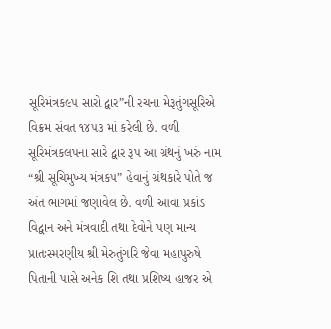સૂરિમંત્રક૯૫ સારો દ્વાર”ની રચના મેરૂતુંગસૂરિએ વિક્રમ સંવત ૧૪૫૩ માં કરેલી છે. વળી સૂરિમંત્રકલપના સારે દ્વાર રૂપ આ ગ્રંથનું ખરું નામ “શ્રી સૂચિમુખ્ય મંત્રક૫” હેવાનું ગ્રંથકારે પોતે જ અંત ભાગમાં જણાવેલ છે. વળી આવા પ્રકાંડ વિદ્વાન અને મંત્રવાદી તથા દેવોને પણ માન્ય પ્રાતઃસ્મરણીય શ્રી મેરુતુંગરિ જેવા મહાપુરુષે પિતાની પાસે અનેક શિ તથા પ્રશિષ્ય હાજર એ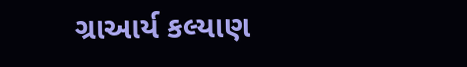ગ્રાઆર્ય કલ્યાણ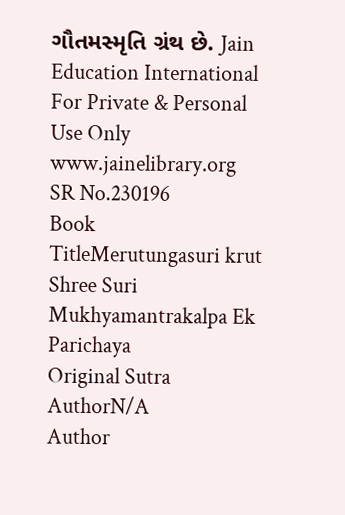ગૌતમસ્મૃતિ ગ્રંથ છે. Jain Education International For Private & Personal Use Only www.jainelibrary.org
SR No.230196
Book TitleMerutungasuri krut Shree Suri Mukhyamantrakalpa Ek Parichaya
Original Sutra AuthorN/A
Author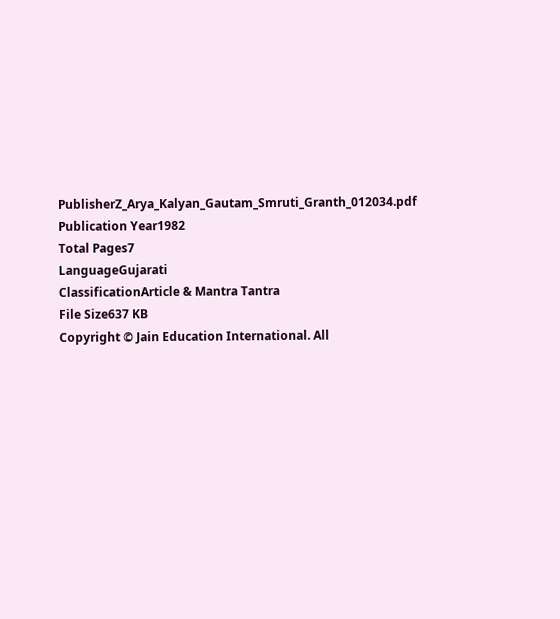PublisherZ_Arya_Kalyan_Gautam_Smruti_Granth_012034.pdf
Publication Year1982
Total Pages7
LanguageGujarati
ClassificationArticle & Mantra Tantra
File Size637 KB
Copyright © Jain Education International. All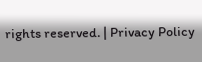rights reserved. | Privacy Policy